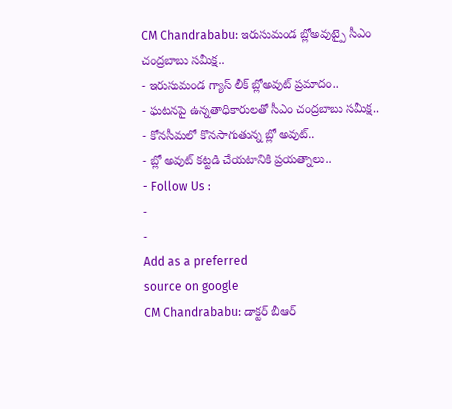CM Chandrababu: ఇరుసుమండ బ్లోఅవుట్పై సీఎం చంద్రబాబు సమీక్ష..
- ఇరుసుమండ గ్యాస్ లీక్ బ్లోఅవుట్ ప్రమాదం..
- ఘటనపై ఉన్నతాధికారులతో సీఎం చంద్రబాబు సమీక్ష..
- కోనసీమలో కొనసాగుతున్న బ్లో అవుట్..
- బ్లో అవుట్ కట్టడి చేయటానికి ప్రయత్నాలు..
- Follow Us :
-
-
Add as a preferred
source on google
CM Chandrababu: డాక్టర్ బీఆర్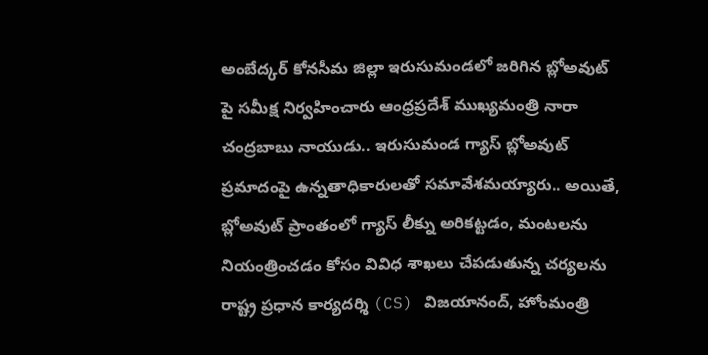అంబేద్కర్ కోనసీమ జిల్లా ఇరుసుమండలో జరిగిన బ్లోఅవుట్ పై సమీక్ష నిర్వహించారు ఆంధ్రప్రదేశ్ ముఖ్యమంత్రి నారా చంద్రబాబు నాయుడు.. ఇరుసుమండ గ్యాస్ బ్లోఅవుట్ ప్రమాదంపై ఉన్నతాధికారులతో సమావేశమయ్యారు.. అయితే, బ్లోఅవుట్ ప్రాంతంలో గ్యాస్ లీక్ను అరికట్టడం, మంటలను నియంత్రించడం కోసం వివిధ శాఖలు చేపడుతున్న చర్యలను రాష్ట్ర ప్రధాన కార్యదర్శి (CS) విజయానంద్, హోంమంత్రి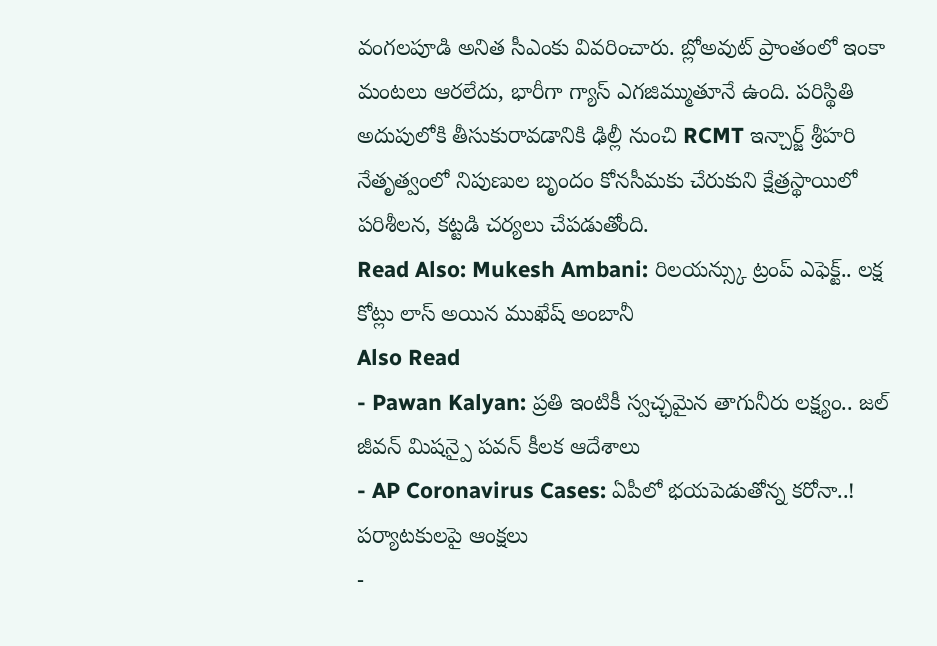వంగలపూడి అనిత సీఎంకు వివరించారు. బ్లోఅవుట్ ప్రాంతంలో ఇంకా మంటలు ఆరలేదు, భారీగా గ్యాస్ ఎగజిమ్ముతూనే ఉంది. పరిస్థితి అదుపులోకి తీసుకురావడానికి ఢిల్లీ నుంచి RCMT ఇన్చార్జ్ శ్రీహరి నేతృత్వంలో నిపుణుల బృందం కోనసీమకు చేరుకుని క్షేత్రస్థాయిలో పరిశీలన, కట్టడి చర్యలు చేపడుతోంది.
Read Also: Mukesh Ambani: రిలయన్స్కు ట్రంప్ ఎఫెక్ట్.. లక్ష కోట్లు లాస్ అయిన ముఖేష్ అంబానీ
Also Read
- Pawan Kalyan: ప్రతి ఇంటికీ స్వచ్ఛమైన తాగునీరు లక్ష్యం.. జల్ జీవన్ మిషన్పై పవన్ కీలక ఆదేశాలు
- AP Coronavirus Cases: ఏపీలో భయపెడుతోన్న కరోనా..! పర్యాటకులపై ఆంక్షలు
-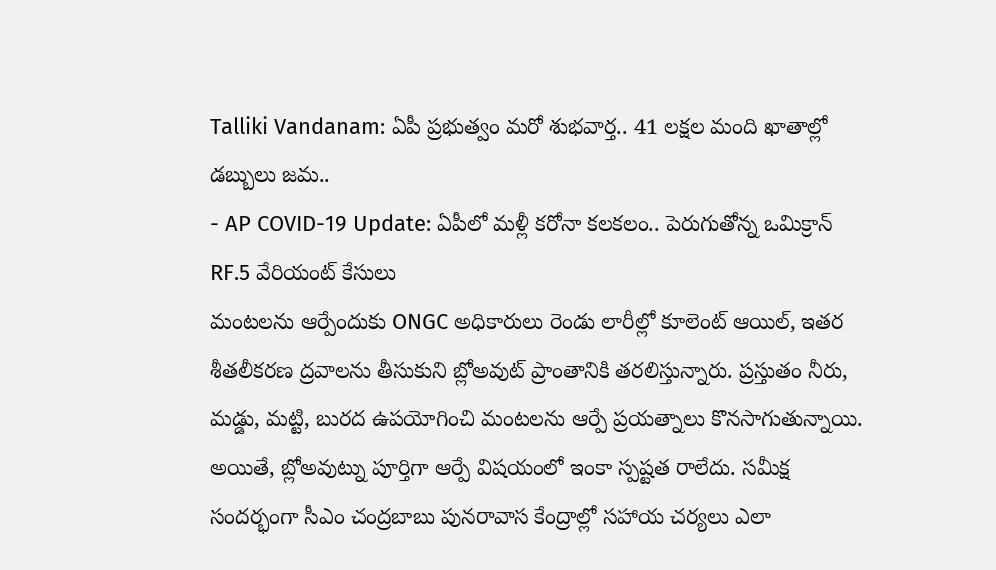Talliki Vandanam: ఏపీ ప్రభుత్వం మరో శుభవార్త.. 41 లక్షల మంది ఖాతాల్లో డబ్బులు జమ..
- AP COVID-19 Update: ఏపీలో మళ్లీ కరోనా కలకలం.. పెరుగుతోన్న ఒమిక్రాన్ RF.5 వేరియంట్ కేసులు
మంటలను ఆర్పేందుకు ONGC అధికారులు రెండు లారీల్లో కూలెంట్ ఆయిల్, ఇతర శీతలీకరణ ద్రవాలను తీసుకుని బ్లోఅవుట్ ప్రాంతానికి తరలిస్తున్నారు. ప్రస్తుతం నీరు, మడ్డు, మట్టి, బురద ఉపయోగించి మంటలను ఆర్పే ప్రయత్నాలు కొనసాగుతున్నాయి. అయితే, బ్లోఅవుట్ను పూర్తిగా ఆర్పే విషయంలో ఇంకా స్పష్టత రాలేదు. సమీక్ష సందర్భంగా సీఎం చంద్రబాబు పునరావాస కేంద్రాల్లో సహాయ చర్యలు ఎలా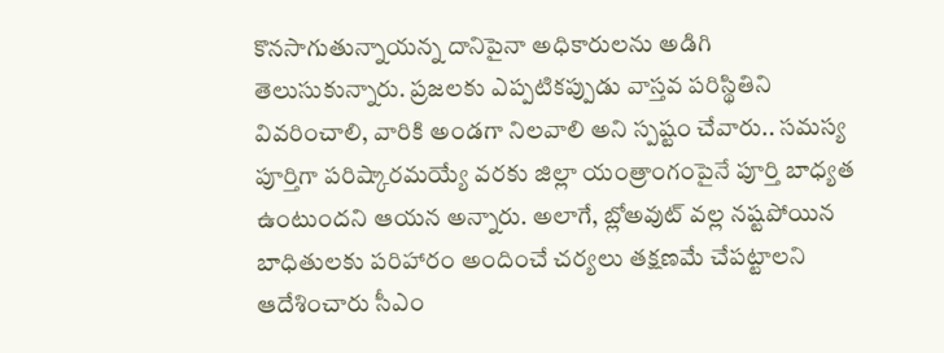కొనసాగుతున్నాయన్న దానిపైనా అధికారులను అడిగి తెలుసుకున్నారు. ప్రజలకు ఎప్పటికప్పుడు వాస్తవ పరిస్థితిని వివరించాలి, వారికి అండగా నిలవాలి అని స్పష్టం చేవారు.. సమస్య పూర్తిగా పరిష్కారమయ్యే వరకు జిల్లా యంత్రాంగంపైనే పూర్తి బాధ్యత ఉంటుందని ఆయన అన్నారు. అలాగే, బ్లోఅవుట్ వల్ల నష్టపోయిన బాధితులకు పరిహారం అందించే చర్యలు తక్షణమే చేపట్టాలని ఆదేశించారు సీఎం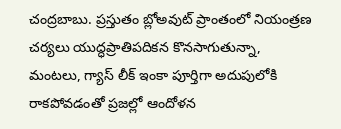చంద్రబాబు. ప్రస్తుతం బ్లోఅవుట్ ప్రాంతంలో నియంత్రణ చర్యలు యుద్ధప్రాతిపదికన కొనసాగుతున్నా, మంటలు, గ్యాస్ లీక్ ఇంకా పూర్తిగా అదుపులోకి రాకపోవడంతో ప్రజల్లో ఆందోళన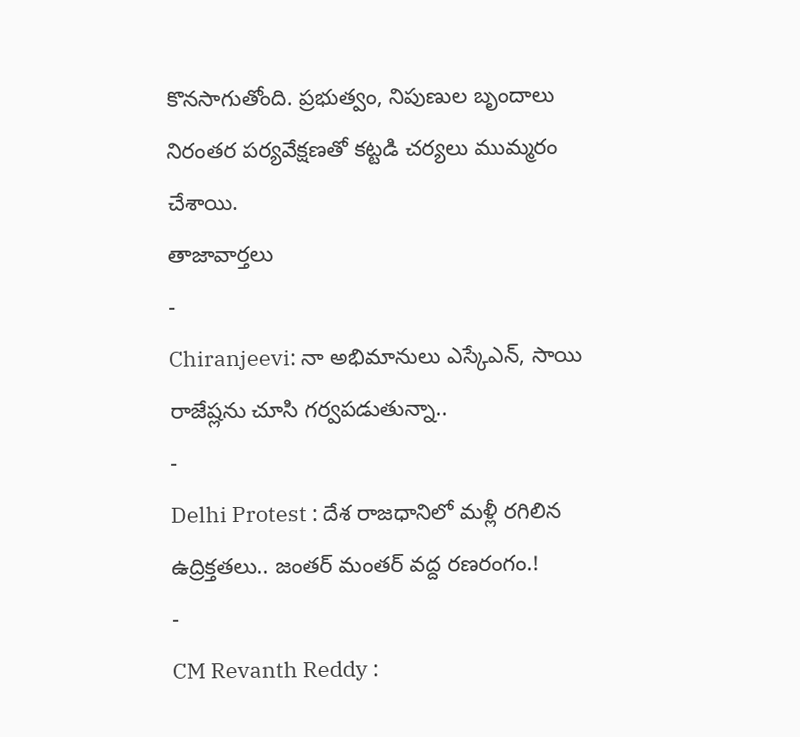కొనసాగుతోంది. ప్రభుత్వం, నిపుణుల బృందాలు నిరంతర పర్యవేక్షణతో కట్టడి చర్యలు ముమ్మరం చేశాయి.
తాజావార్తలు
-
Chiranjeevi: నా అభిమానులు ఎస్కేఎన్, సాయి రాజేష్లను చూసి గర్వపడుతున్నా..
-
Delhi Protest : దేశ రాజధానిలో మళ్లీ రగిలిన ఉద్రిక్తతలు.. జంతర్ మంతర్ వద్ద రణరంగం.!
-
CM Revanth Reddy :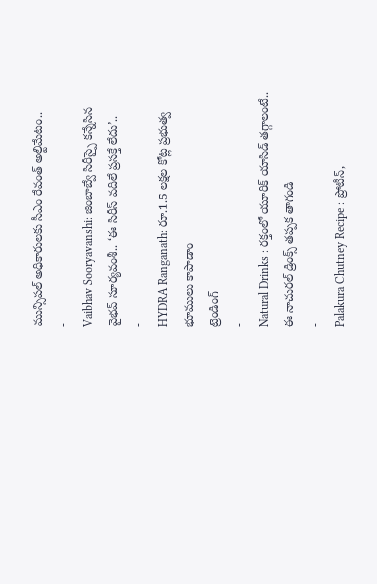మున్సిపల్ అధికారులకు సీఎం రేవంత్ అల్టిమేటం..
-
Vaibhav Sooryavanshi: జింబాబ్వే సిరీస్పై కన్నేసిన వైభవ్ సూర్యవంశీ.. ‘ఈ సిరీస్ వదిలే ప్రసక్తే లేదు’..
-
HYDRA Ranganath: రూ.1.5 లక్షల కోట్ల ప్రభుత్వ భూములు కాపాడాం
ట్రెండింగ్
-
Natural Drinks : రక్తంలో యూరిక్ యాసిడ్ తగ్గాలంటే.. ఈ నాచురల్ డ్రింక్స్ తప్పక తాగండి
-
Palakura Chutney Recipe : ప్రోటీన్,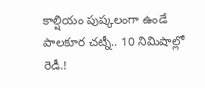కాల్షియం పుష్కలంగా ఉండే పాలకూర చట్నీ.. 10 నిమిషాల్లో రెడీ.!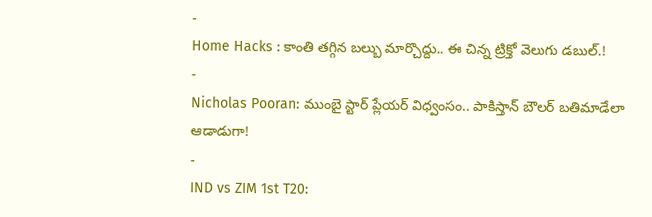-
Home Hacks : కాంతి తగ్గిన బల్బు మార్చొద్దు.. ఈ చిన్న ట్రిక్తో వెలుగు డబుల్.!
-
Nicholas Pooran: ముంబై స్టార్ ప్లేయర్ విధ్వంసం.. పాకిస్తాన్ బౌలర్ బతిమాడేలా ఆడాడుగా!
-
IND vs ZIM 1st T20: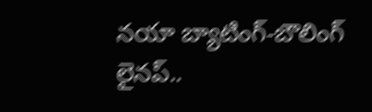నయా బ్యాటింగ్-బౌలింగ్ లైనప్..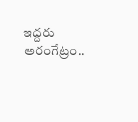ఇద్దరు అరంగేట్రం..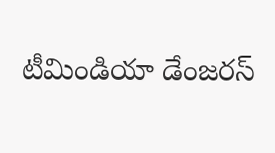టీమిండియా డేంజరస్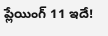ప్లేయింగ్ 11 ఇదే!